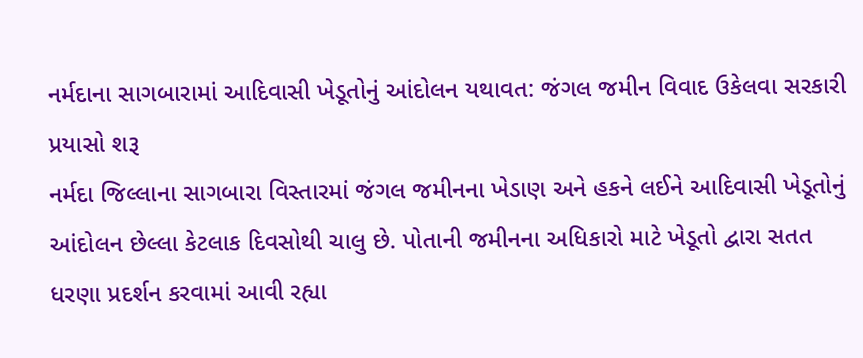નર્મદાના સાગબારામાં આદિવાસી ખેડૂતોનું આંદોલન યથાવત: જંગલ જમીન વિવાદ ઉકેલવા સરકારી પ્રયાસો શરૂ
નર્મદા જિલ્લાના સાગબારા વિસ્તારમાં જંગલ જમીનના ખેડાણ અને હકને લઈને આદિવાસી ખેડૂતોનું આંદોલન છેલ્લા કેટલાક દિવસોથી ચાલુ છે. પોતાની જમીનના અધિકારો માટે ખેડૂતો દ્વારા સતત ધરણા પ્રદર્શન કરવામાં આવી રહ્યા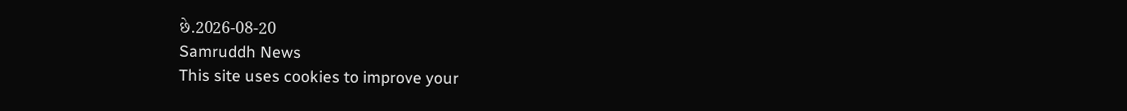છે.2026-08-20
Samruddh News
This site uses cookies to improve your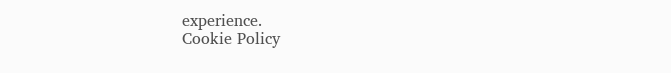experience.
Cookie Policy